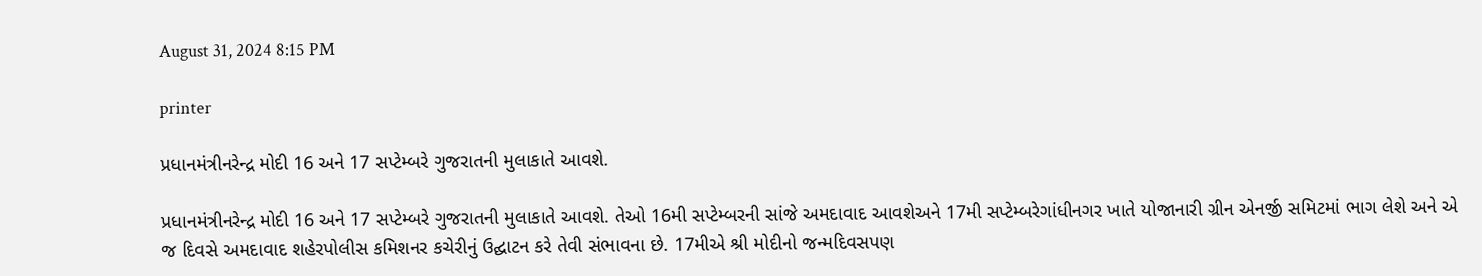August 31, 2024 8:15 PM

printer

પ્રધાનમંત્રીનરેન્દ્ર મોદી 16 અને 17 સપ્ટેમ્બરે ગુજરાતની મુલાકાતે આવશે.

પ્રધાનમંત્રીનરેન્દ્ર મોદી 16 અને 17 સપ્ટેમ્બરે ગુજરાતની મુલાકાતે આવશે. તેઓ 16મી સપ્ટેમ્બરની સાંજે અમદાવાદ આવશેઅને 17મી સપ્ટેમ્બરેગાંધીનગર ખાતે યોજાનારી ગ્રીન એનર્જી સમિટમાં ભાગ લેશે અને એ જ દિવસે અમદાવાદ શહેરપોલીસ કમિશનર કચેરીનું ઉદ્ઘાટન કરે તેવી સંભાવના છે. 17મીએ શ્રી મોદીનો જન્મદિવસપણ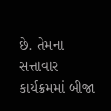છે. તેમના સત્તાવાર કાર્યક્રમમાં બીજા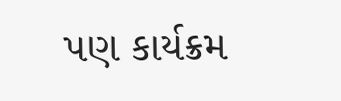પણ કાર્યક્રમ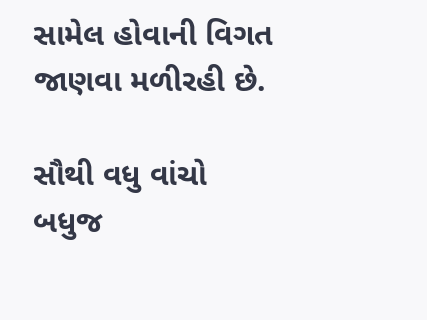સામેલ હોવાની વિગત જાણવા મળીરહી છે.

સૌથી વધુ વાંચો
બધુજ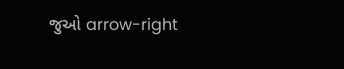જુઓ arrow-right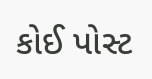કોઈ પોસ્ટ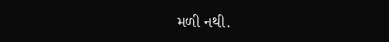મળી નથી.